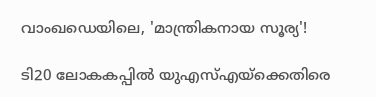വാംഖ‍ഡെയിലെ, 'മാന്ത്രികനായ സൂര്യ'!

ടി20 ലോകകപ്പിൽ യുഎസ്എയ്ക്കെതിരെ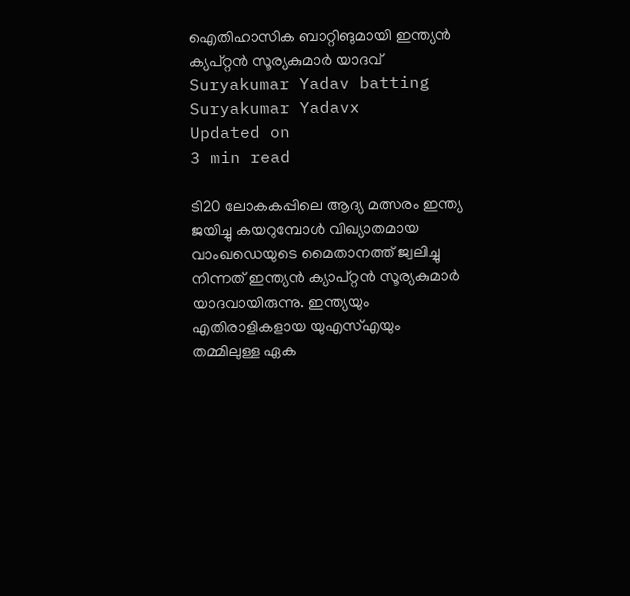ഐതിഹാസിക ബാറ്റിങുമായി ഇന്ത്യൻ ക്യപ്റ്റൻ സൂര്യകുമാർ യാദവ്
Suryakumar Yadav batting
Suryakumar Yadavx
Updated on
3 min read

ടി20 ലോകകപ്പിലെ ആദ്യ മത്സരം ഇന്ത്യ ജയിച്ചു കയറുമ്പോൾ വിഖ്യാതമായ വാംഖഡെയുടെ മൈതാനത്ത് ജ്വലിച്ചു നിന്നത് ഇന്ത്യൻ ക്യാപ്റ്റൻ സൂര്യകുമാർ യാദവായിരുന്നു. ഇന്ത്യയും എതിരാളികളായ യുഎസ്എയും തമ്മിലുള്ള ഏക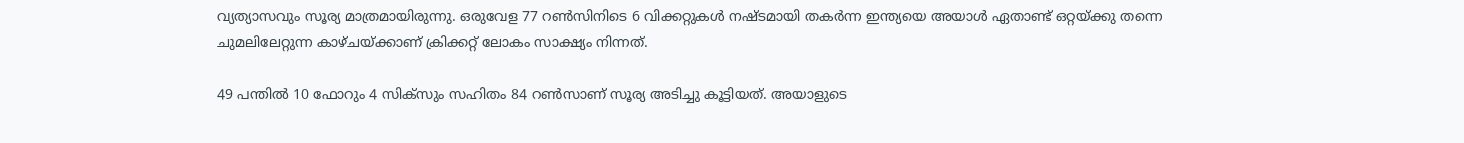വ്യത്യാസവും സൂര്യ മാത്രമായിരുന്നു. ഒരുവേള 77 റൺസിനിടെ 6 വിക്കറ്റുകൾ നഷ്ടമായി തകർന്ന ഇന്ത്യയെ അയാൾ ഏതാണ്ട് ഒറ്റയ്ക്കു തന്നെ ചുമലിലേറ്റുന്ന കാഴ്ചയ്ക്കാണ് ക്രിക്കറ്റ് ലോകം സാക്ഷ്യം നിന്നത്.

49 പന്തിൽ 10 ഫോറും 4 സിക്സും സഹിതം 84 റൺസാണ് സൂര്യ അടിച്ചു കൂട്ടിയത്. അയാളുടെ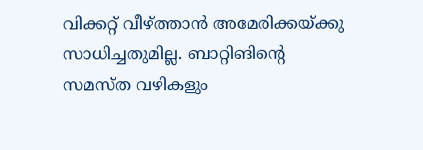വിക്കറ്റ് വീഴ്ത്താൻ അമേരിക്കയ്ക്കു സാധിച്ചതുമില്ല. ബാറ്റിങിന്റെ സമസ്ത വഴികളും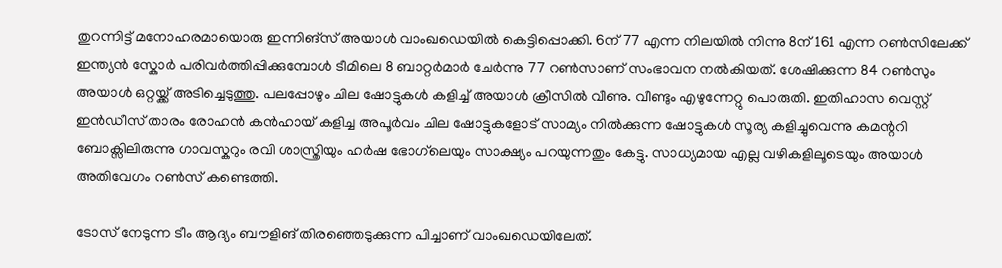തുറന്നിട്ട് മനോഹരമായൊരു ഇന്നിങ്സ് അയാൾ വാംഖഡെയിൽ കെട്ടിപ്പൊക്കി. 6ന് 77 എന്ന നിലയിൽ നിന്നു 8ന് 161 എന്ന റൺസിലേക്ക് ഇന്ത്യൻ സ്കോർ പരിവർത്തിപ്പിക്കുമ്പോൾ ടീമിലെ 8 ബാറ്റർമാർ ചേർന്നു 77 റൺസാണ് സംഭാവന നൽകിയത്. ശേഷിക്കുന്ന 84 റൺസും അയാൾ ഒറ്റയ്ക്ക് അടിച്ചെടുത്തു. പലപ്പോഴും ചില ഷോട്ടുകൾ കളിച്ച് അയാൾ ക്രീസിൽ വീണു. വീണ്ടും എഴുന്നേറ്റു പൊരുതി. ഇതിഹാസ വെസ്റ്റ് ഇൻഡീസ് താരം രോഹൻ കൻഹായ് കളിച്ച അപൂർവം ചില ഷോട്ടുകളോട് സാമ്യം നിൽക്കുന്ന ഷോട്ടുകൾ സൂര്യ കളിച്ചുവെന്നു കമന്ററി ബോക്സിലിരുന്നു ഗാവസ്കറും രവി ശാസ്ത്രിയും ഹർഷ ഭോഗ്‍ലെയും സാക്ഷ്യം പറയുന്നതും കേട്ടു. സാധ്യമായ എല്ല വഴികളിലൂടെയും അയാൾ അതിവേഗം റൺസ് കണ്ടെത്തി.

ടോസ് നേടുന്ന ടീം ആദ്യം ബൗളിങ് തിര‍ഞ്ഞെടുക്കുന്ന പിച്ചാണ് വാംഖഡെയിലേത്.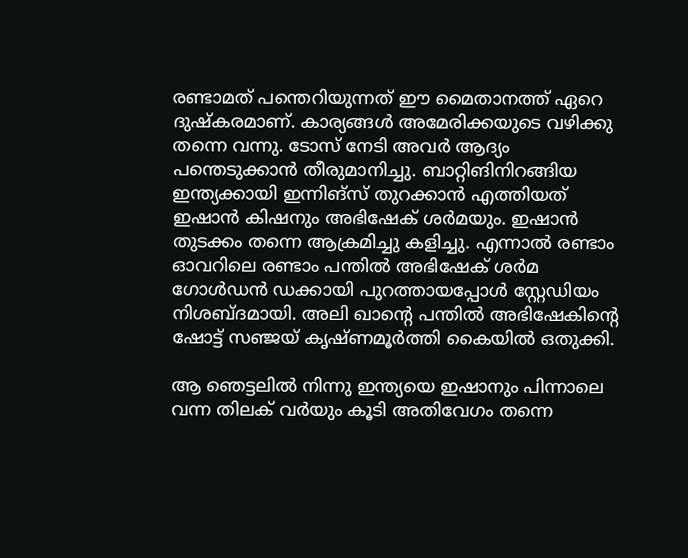രണ്ടാമത് പന്തെറിയുന്നത് ഈ മൈതാനത്ത് ഏറെ ദുഷ്കരമാണ്. കാര്യങ്ങൾ അമേരിക്കയുടെ വഴിക്കു തന്നെ വന്നു. ടോസ് നേടി അവർ ആദ്യം പന്തെടുക്കാൻ തീരുമാനിച്ചു. ബാറ്റിങിനിറങ്ങിയ ഇന്ത്യക്കായി ഇന്നിങ്സ് തുറക്കാൻ എത്തിയത് ഇഷാൻ കിഷനും അഭിഷേക് ശർമയും. ഇഷാൻ തുടക്കം തന്നെ ആക്രമിച്ചു കളിച്ചു. എന്നാൽ രണ്ടാം ഓവറിലെ രണ്ടാം പന്തിൽ അഭിഷേക് ശർമ ഗോൾഡൻ ‍ഡക്കായി പുറത്തായപ്പോൾ സ്റ്റേഡിയം നിശബ്ദമായി. അലി ഖാന്റെ പന്തിൽ അഭിഷേകിന്റെ ഷോട്ട് സഞ്ജയ് കൃഷ്ണമൂർത്തി കൈയിൽ ഒതുക്കി.

ആ ഞെട്ടലിൽ നിന്നു ഇന്ത്യയെ ഇഷാനും പിന്നാലെ വന്ന തിലക് വർയും കൂടി അതിവേഗം തന്നെ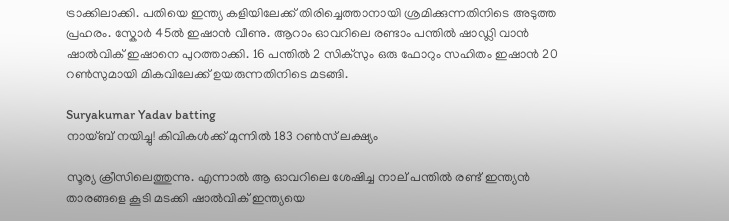ട്രാക്കിലാക്കി. പതിയെ ഇന്ത്യ കളിയിലേക്ക് തിരിച്ചെത്താനായി ശ്രമിക്കുന്നതിനിടെ അടുത്ത പ്രഹരം. സ്കോർ 45ൽ ഇഷാൻ വീണു. ആറാം ഓവറിലെ രണ്ടാം പന്തിൽ ഷാഡ്ലി വാൻ ഷാൽവിക് ഇഷാനെ പുറത്താക്കി. 16 പന്തിൽ 2 സിക്സും ഒരു ഫോറും സഹിതം ഇഷാൻ 20 റൺസുമായി മികവിലേക്ക് ഉയരുന്നതിനിടെ മടങ്ങി.

Suryakumar Yadav batting
നായ്ബ് നയിച്ചു! കിവികള്‍ക്ക് മുന്നില്‍ 183 റണ്‍സ് ലക്ഷ്യം

സൂര്യ ക്രീസിലെത്തുന്നു. എന്നാൽ ആ ഓവറിലെ ശേഷിച്ച നാല് പന്തിൽ രണ്ട് ഇന്ത്യൻ താരങ്ങളെ കൂടി മടക്കി ഷാൽവിക് ഇന്ത്യയെ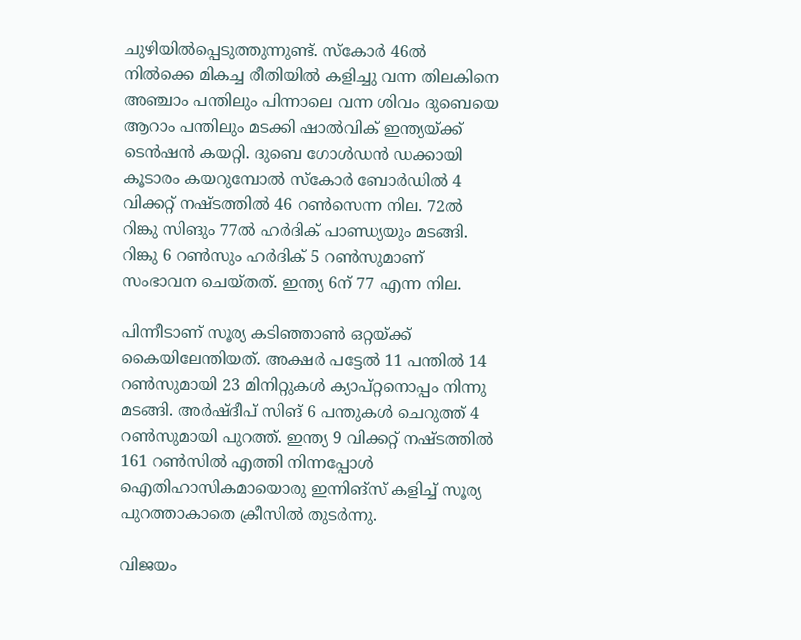ചുഴിയിൽപ്പെടുത്തുന്നുണ്ട്. സ്കോർ 46ൽ നിൽക്കെ മികച്ച രീതിയിൽ കളിച്ചു വന്ന തിലകിനെ അഞ്ചാം പന്തിലും പിന്നാലെ വന്ന ശിവം ദുബെയെ ആറാം പന്തിലും മടക്കി ഷാൽവിക് ഇന്ത്യയ്ക്ക് ടെൻഷൻ കയറ്റി. ദുബെ ഗോൾഡൻ ഡക്കായി കൂടാരം കയറുമ്പോൽ സ്കോർ ബോർഡിൽ 4 വിക്കറ്റ് നഷ്ടത്തിൽ 46 റൺസെന്ന നില. 72ൽ റിങ്കു സിങും 77ൽ ഹർദിക് പാണ്ഡ്യയും മടങ്ങി. റിങ്കു 6 റൺസും ഹർദിക് 5 റൺസുമാണ് സംഭാവന ചെയ്തത്. ഇന്ത്യ 6ന് 77 എന്ന നില.

പിന്നീടാണ് സൂര്യ കടിഞ്ഞാൺ ഒറ്റയ്ക്ക് കൈയിലേന്തിയത്. അക്ഷർ പട്ടേൽ 11 പന്തിൽ 14 റൺസുമായി 23 മിനിറ്റുകൾ ക്യാപ്റ്റനൊപ്പം നിന്നു മടങ്ങി. അർഷ്ദീപ് സിങ് 6 പന്തുകൾ ചെറുത്ത് 4 റൺസുമായി പുറത്ത്. ഇന്ത്യ 9 വിക്കറ്റ് നഷ്ടത്തിൽ 161 റൺസിൽ എത്തി നിന്നപ്പോൾ ഐതിഹാസികമായൊരു ഇന്നിങ്സ് കളിച്ച് സൂര്യ പുറത്താകാതെ ക്രീസിൽ തുടർന്നു.

വിജയം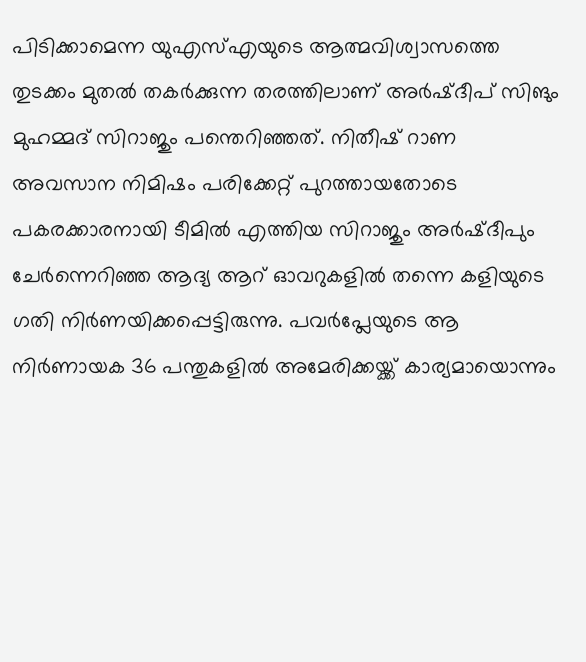പിടിക്കാമെന്ന യുഎസ്എയുടെ ആത്മവിശ്വാസത്തെ തുടക്കം മുതൽ തകർക്കുന്ന തരത്തിലാണ് അർഷ്ദീപ് സിങും മുഹമ്മദ് സിറാജും പന്തെറിഞ്ഞത്. നിതീഷ് റാണ അവസാന നിമിഷം പരിക്കേറ്റ് പുറത്തായതോടെ പകരക്കാരനായി ടീമിൽ എത്തിയ സിറാജും അർഷ്ദീപും ചേർന്നെറിഞ്ഞ ആദ്യ ആറ് ഓവറുകളിൽ തന്നെ കളിയുടെ ഗതി നിർണയിക്കപ്പെട്ടിരുന്നു. പവർപ്ലേയുടെ ആ നിർണായക 36 പന്തുകളിൽ അമേരിക്കയ്ക്ക് കാര്യമായൊന്നും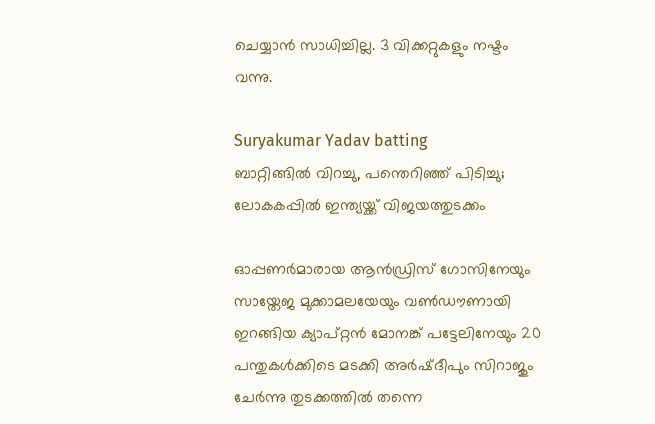ചെയ്യാൻ സാധിച്ചില്ല. 3 വിക്കറ്റുകളും നഷ്ടം വന്നു.

Suryakumar Yadav batting
ബാറ്റിങ്ങില്‍ വിറച്ചു, പന്തെറിഞ്ഞ് പിടിച്ചു; ലോകകപ്പില്‍ ഇന്ത്യയ്ക്ക് വിജയത്തുടക്കം

ഓപ്പണർമാരായ ആൻഡ്രിസ് ഗോസിനേയും സായ്തേജ മുക്കാമലയേയും വൺഡൗണായി ഇറങ്ങിയ ക്യാപ്റ്റൻ മോനങ്ക് പട്ടേലിനേയും 20 പന്തുകൾക്കിടെ മടക്കി അർഷ്ദീപും സിറാജും ചേർന്നു തുടക്കത്തിൽ തന്നെ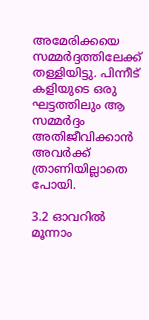അമേരിക്കയെ സമ്മർദ്ദത്തിലേക്ക് തള്ളിയിട്ടു. പിന്നീട് കളിയുടെ ഒരു ഘട്ടത്തിലും ആ സമ്മർദ്ദം അതിജീവിക്കാൻ അവർക്ക് ത്രാണിയില്ലാതെ പോയി.

3.2 ഓവറിൽ മൂന്നാം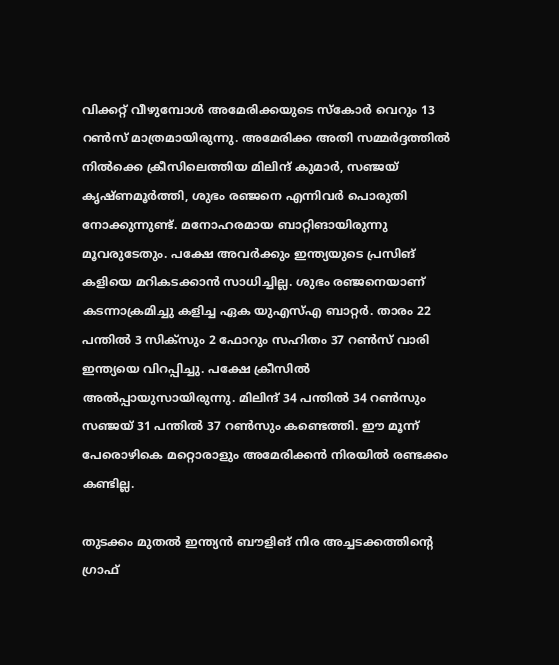വിക്കറ്റ് വീഴുമ്പോൾ അമേരിക്കയുടെ സ്കോർ വെറും 13 റൺസ് മാത്രമായിരുന്നു. അമേരിക്ക അതി സമ്മർദ്ദത്തിൽ നിൽക്കെ ക്രീസിലെത്തിയ മിലിന്ദ് കുമാർ, സഞ്ജയ് കൃഷ്ണമൂർത്തി, ശുഭം രഞ്ജനെ എന്നിവർ പൊരുതി നോക്കുന്നുണ്ട്. മനോഹരമായ ബാറ്റിങായിരുന്നു മൂവരുടേതും. പക്ഷേ അവർക്കും ഇന്ത്യയുടെ പ്രസിങ് കളിയെ മറികടക്കാൻ സാധിച്ചില്ല. ശുഭം രഞ്ജനെയാണ് കടന്നാക്രമിച്ചു കളിച്ച ഏക യുഎസ്എ ബാറ്റർ. താരം 22 പന്തിൽ 3 സിക്സും 2 ഫോറും സഹിതം 37 റൺസ് വാരി ഇന്ത്യയെ വിറപ്പിച്ചു. പക്ഷേ ക്രീസിൽ അൽപ്പായുസായിരുന്നു. മിലിന്ദ് 34 പന്തിൽ 34 റൺസും സഞ്ജയ് 31 പന്തിൽ 37 റൺസും കണ്ടെത്തി. ഈ മൂന്ന് പേരൊഴികെ മറ്റൊരാളും അമേരിക്കൻ നിരയിൽ രണ്ടക്കം കണ്ടില്ല.

തുടക്കം മുതൽ ഇന്ത്യൻ ബൗളിങ് നിര അച്ച‍ടക്കത്തിന്റെ ഗ്രാഫ്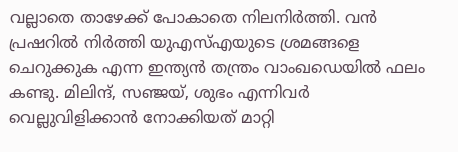വല്ലാതെ താഴേക്ക് പോകാതെ നിലനിർത്തി. വൻ പ്രഷറിൽ നിർത്തി യുഎസ്എയുടെ ശ്രമങ്ങളെ ചെറുക്കുക എന്ന ഇന്ത്യൻ തന്ത്രം വാംഖഡെയിൽ ഫലം കണ്ടു. മിലിന്ദ്, സഞ്ജയ്, ശുഭം എന്നിവർ വെല്ലുവിളിക്കാൻ നോക്കിയത് മാറ്റി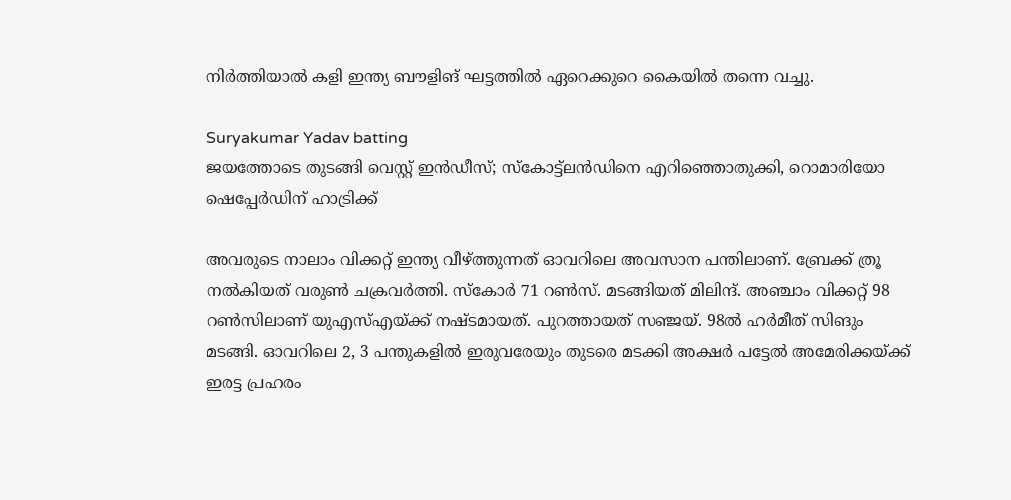നിർത്തിയാൽ കളി ഇന്ത്യ ബൗളിങ് ഘട്ടത്തിൽ ഏറെക്കുറെ കൈയിൽ തന്നെ വച്ചു.

Suryakumar Yadav batting
ജയത്തോടെ തുടങ്ങി വെസ്റ്റ് ഇന്‍ഡീസ്; സ്‌കോട്ട്ലന്‍ഡിനെ എറിഞ്ഞൊതുക്കി, റൊമാരിയോ ഷെപ്പേര്‍ഡിന് ഹാട്രിക്ക്

അവരുടെ നാലാം വിക്കറ്റ് ഇന്ത്യ വീഴ്ത്തുന്നത് ഓവറിലെ അവസാന പന്തിലാണ്. ബ്രേക്ക് ത്രൂ നൽകിയത് വരുൺ ചക്രവർത്തി. സ്കോർ 71 റൺസ്. മടങ്ങിയത് മിലിന്ദ്. അഞ്ചാം വിക്കറ്റ് 98 റൺസിലാണ് യുഎസ്എയ്ക്ക് നഷ്ടമായത്. പുറത്തായത് സഞ്ജയ്. 98ൽ ഹർമീത് സിങും മടങ്ങി. ഓവറിലെ 2, 3 പന്തുകളിൽ ഇരുവരേയും തുടരെ മടക്കി അക്ഷർ പട്ടേൽ അമേരിക്കയ്ക്ക് ഇരട്ട പ്രഹരം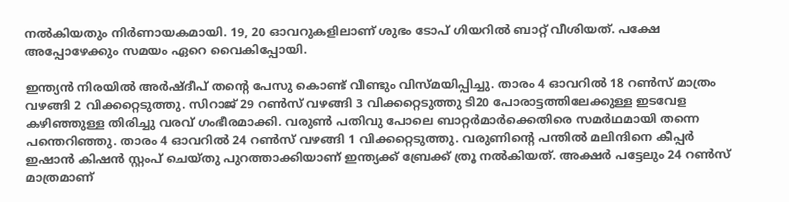നൽകിയതും നിർണായകമായി. 19, 20 ഓവറുകളിലാണ് ശുഭം ടോപ് ഗിയറിൽ ബാറ്റ് വീശിയത്. പക്ഷേ അപ്പോഴേക്കും സമയം ഏറെ വൈകിപ്പോയി.

ഇന്ത്യൻ നിരയിൽ അർഷ്ദീപ് തന്റെ പേസു കൊണ്ട് വീണ്ടും വിസ്മയിപ്പിച്ചു. താരം 4 ഓവറിൽ 18 റൺസ് മാത്രം വഴങ്ങി 2 വിക്കറ്റെടുത്തു. സിറാജ് 29 റൺസ് വഴങ്ങി 3 വിക്കറ്റെടുത്തു ടി20 പോരാട്ടത്തിലേക്കുള്ള ഇടവേള കഴിഞ്ഞുള്ള തിരിച്ചു വരവ് ഗംഭീരമാക്കി. വരുൺ പതിവു പോലെ ബാറ്റർമാർക്കെതിരെ സമർഥമായി തന്നെ പന്തെറിഞ്ഞു. താരം 4 ഓവറിൽ 24 റൺസ് വഴങ്ങി 1 വിക്കറ്റെടുത്തു. വരുണിന്റെ പന്തിൽ മലിന്ദിനെ കീപ്പർ ഇഷാൻ കിഷൻ സ്റ്റംപ് ചെയ്തു പുറത്താക്കിയാണ് ഇന്ത്യക്ക് ബ്രേക്ക് ത്രൂ നൽകിയത്. അക്ഷർ പട്ടേലും 24 റൺസ് മാത്രമാണ്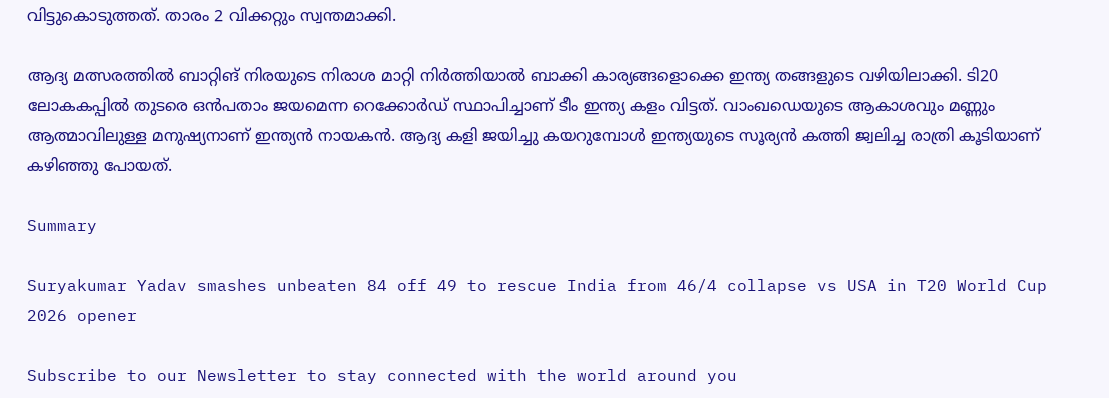വിട്ടുകൊടുത്തത്. താരം 2 വിക്കറ്റും സ്വന്തമാക്കി.

ആദ്യ മത്സരത്തിൽ ബാറ്റിങ് നിരയുടെ നിരാശ മാറ്റി നിർത്തിയാൽ ബാക്കി കാര്യങ്ങളൊക്കെ ഇന്ത്യ തങ്ങളുടെ വഴിയിലാക്കി. ടി20 ലോകകപ്പിൽ തുടരെ ഒൻപതാം ജയമെന്ന റെക്കോർഡ് സ്ഥാപിച്ചാണ് ടീം ഇന്ത്യ കളം വിട്ടത്. വാംഖഡെയുടെ ആകാശവും മണ്ണും ആത്മാവിലുള്ള മനുഷ്യനാണ് ഇന്ത്യൻ നായകൻ. ആദ്യ കളി ജയിച്ചു കയറുമ്പോൾ ഇന്ത്യയുടെ സൂര്യൻ കത്തി ജ്വലിച്ച രാത്രി കൂടിയാണ് കഴിഞ്ഞു പോയത്.

Summary

Suryakumar Yadav smashes unbeaten 84 off 49 to rescue India from 46/4 collapse vs USA in T20 World Cup 2026 opener

Subscribe to our Newsletter to stay connected with the world around you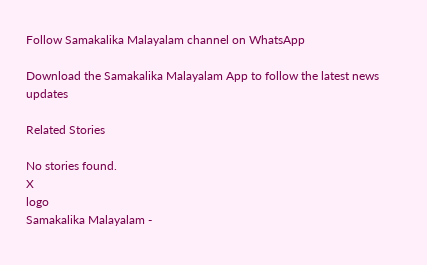Follow Samakalika Malayalam channel on WhatsApp

Download the Samakalika Malayalam App to follow the latest news updates

Related Stories

No stories found.
X
logo
Samakalika Malayalam -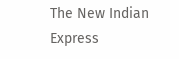The New Indian Express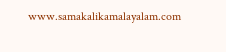www.samakalikamalayalam.com